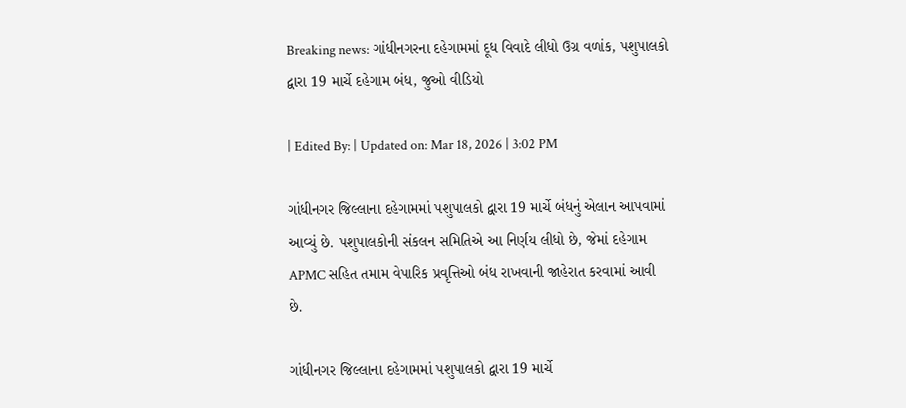Breaking news: ગાંધીનગરના દહેગામમાં દૂધ વિવાદે લીધો ઉગ્ર વળાંક, પશુપાલકો દ્વારા 19 માર્ચે દહેગામ બંધ, જુઓ વીડિયો

| Edited By: | Updated on: Mar 18, 2026 | 3:02 PM

ગાંધીનગર જિલ્લાના દહેગામમાં પશુપાલકો દ્વારા 19 માર્ચે બંધનું એલાન આપવામાં આવ્યું છે. પશુપાલકોની સંકલન સમિતિએ આ નિર્ણય લીધો છે, જેમાં દહેગામ APMC સહિત તમામ વેપારિક પ્રવૃત્તિઓ બંધ રાખવાની જાહેરાત કરવામાં આવી છે.

ગાંધીનગર જિલ્લાના દહેગામમાં પશુપાલકો દ્વારા 19 માર્ચે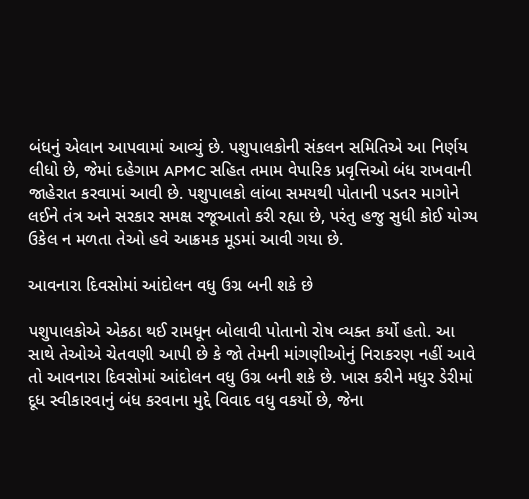બંધનું એલાન આપવામાં આવ્યું છે. પશુપાલકોની સંકલન સમિતિએ આ નિર્ણય લીધો છે, જેમાં દહેગામ APMC સહિત તમામ વેપારિક પ્રવૃત્તિઓ બંધ રાખવાની જાહેરાત કરવામાં આવી છે. પશુપાલકો લાંબા સમયથી પોતાની પડતર માગોને લઈને તંત્ર અને સરકાર સમક્ષ રજૂઆતો કરી રહ્યા છે, પરંતુ હજુ સુધી કોઈ યોગ્ય ઉકેલ ન મળતા તેઓ હવે આક્રમક મૂડમાં આવી ગયા છે.

આવનારા દિવસોમાં આંદોલન વધુ ઉગ્ર બની શકે છે

પશુપાલકોએ એકઠા થઈ રામધૂન બોલાવી પોતાનો રોષ વ્યક્ત કર્યો હતો. આ સાથે તેઓએ ચેતવણી આપી છે કે જો તેમની માંગણીઓનું નિરાકરણ નહીં આવે તો આવનારા દિવસોમાં આંદોલન વધુ ઉગ્ર બની શકે છે. ખાસ કરીને મધુર ડેરીમાં દૂધ સ્વીકારવાનું બંધ કરવાના મુદ્દે વિવાદ વધુ વકર્યો છે, જેના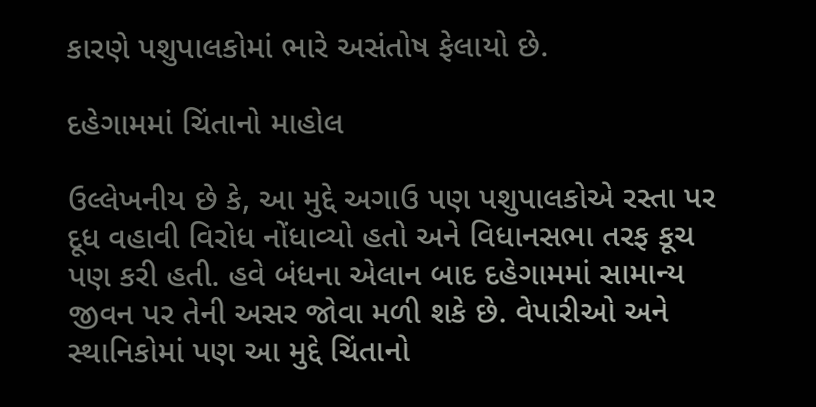કારણે પશુપાલકોમાં ભારે અસંતોષ ફેલાયો છે.

દહેગામમાં ચિંતાનો માહોલ

ઉલ્લેખનીય છે કે, આ મુદ્દે અગાઉ પણ પશુપાલકોએ રસ્તા પર દૂધ વહાવી વિરોધ નોંધાવ્યો હતો અને વિધાનસભા તરફ કૂચ પણ કરી હતી. હવે બંધના એલાન બાદ દહેગામમાં સામાન્ય જીવન પર તેની અસર જોવા મળી શકે છે. વેપારીઓ અને સ્થાનિકોમાં પણ આ મુદ્દે ચિંતાનો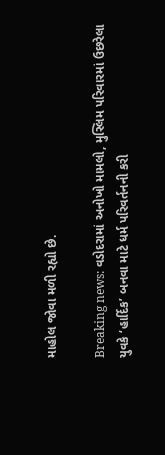માહોલ જોવા મળી રહ્યો છે.

Breaking news: વડોદરામાં અનોખો મામલો, મુસ્લિમ પરિવારમાં ઉછરેલા યુવકે ‘હાર્દિક’ બનવા માટે ધર્મ પરિવર્તનની કરી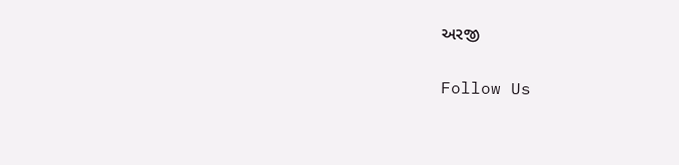અરજી

Follow Us